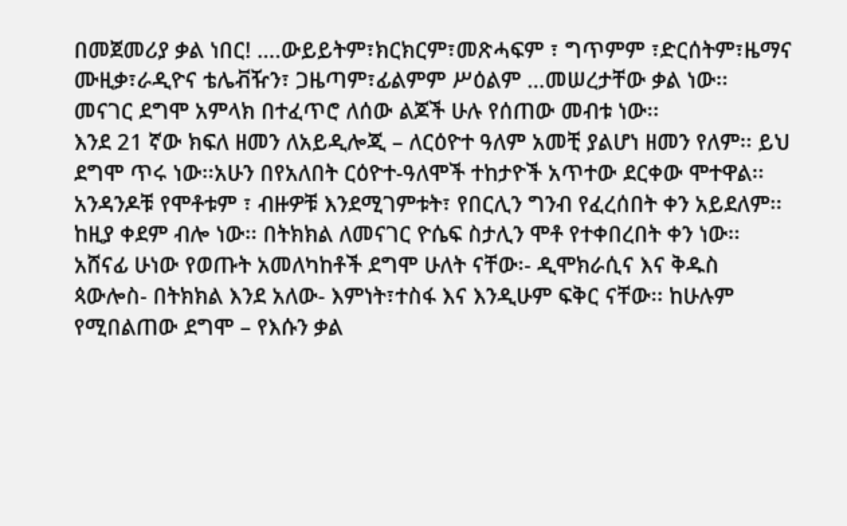በመጀመሪያ ቃል ነበር! ….ውይይትም፣ክርክርም፣መጽሓፍም ፣ ግጥምም ፣ድርሰትም፣ዜማና ሙዚቃ፣ራዲዮና ቴሌቭዥን፣ ጋዜጣም፣ፊልምም ሥዕልም …መሠረታቸው ቃል ነው፡፡ መናገር ደግሞ አምላክ በተፈጥሮ ለሰው ልጆች ሁሉ የሰጠው መብቱ ነው፡፡
እንደ 21 ኛው ክፍለ ዘመን ለአይዲሎጂ – ለርዕዮተ ዓለም አመቺ ያልሆነ ዘመን የለም፡፡ ይህ ደግሞ ጥሩ ነው፡፡አሁን በየአለበት ርዕዮተ-ዓለሞች ተከታዮች አጥተው ደርቀው ሞተዋል፡፡አንዳንዶቹ የሞቶቱም ፣ ብዙዎቹ እንደሚገምቱት፣ የበርሊን ግንብ የፈረሰበት ቀን አይደለም፡፡ከዚያ ቀደም ብሎ ነው፡፡ በትክክል ለመናገር ዮሴፍ ስታሊን ሞቶ የተቀበረበት ቀን ነው፡፡አሸናፊ ሁነው የወጡት አመለካከቶች ደግሞ ሁለት ናቸው፡- ዲሞክራሲና እና ቅዱስ ጳውሎስ- በትክክል እንደ አለው- እምነት፣ተስፋ እና እንዲሁም ፍቅር ናቸው፡፡ ከሁሉም የሚበልጠው ደግሞ – የእሱን ቃል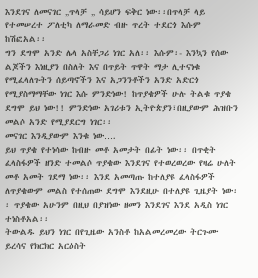እንደገና ለመናገር „ጥላቻ „ ሳይሆን ፍቅር ነው፡፡በጥላቻ ላይ የተመሠረተ ፖለቲካ ለማራመድ ብዙ ጥረት ተደርጎ እሱም ከሽፎአል፡፡
ግን ደግሞ አንድ ሌላ አስቸጋሪ ነገር አለ፡፡ እሱም፡- እንኳን የሰው ልጆችን እነዚያን በስለት እና በጥይት ጥዋት ማታ ሊተናነቁ የሚፈላለጉትን ሰይጣኖችን እና አጋንንቶችን አንድ አድርጎ የሚያስማማቸው ነገር እሱ ምንድነው! ከጥያቄዎች ሁሉ ትልቁ ጥያቄ ደግሞ ይህ ነው!! ምንድነው አገሪቱን ኢትዮጵያን፣በዚያውም ሕዝቡን መልሶ አንድ የሚያደርግ ነገር፡፡
መናገር እንዲያውም እንቁ ነው….
ይህ ጥያቄ የተነሳው ከብዙ መቶ አመታት በፊት ነው፡፡ በጥቂት ፈላስፋዎች ዘንድ ተመልሶ ጥያቄው እንደገና የተወረወረው የዛሬ ሁለት መቶ አመት ገደማ ነው፡፡ እንደ አመጣጡ ከተለያዩ ፈላስፋዎች ለጥያቄውም መልስ የተሰጠው ደግሞ እንደዚሁ በተለያዩ ጊዜያት ነው፡፡ ጥያቄው አሁንም በዚህ በያዝነው ዘመን እንደገና እንደ አዲስ ነገር ተነስቶአል፡፡
ትውልዱ ይህን ነገር በየጊዜው አንስቶ ከአልመረመረው ትርጉሙ ይረሳና የክርክር አርዕስት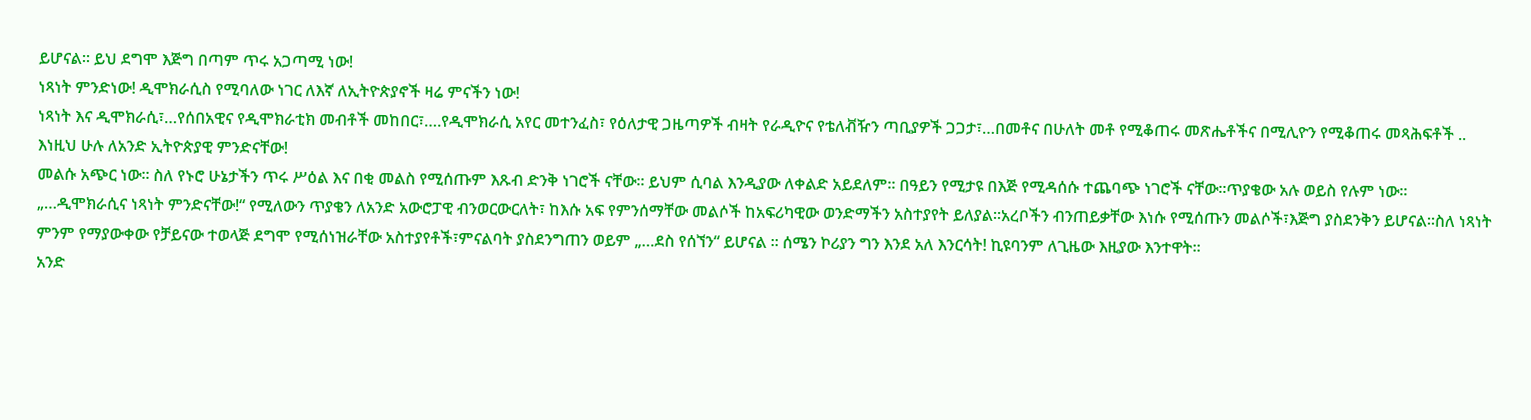ይሆናል፡፡ ይህ ደግሞ እጅግ በጣም ጥሩ አጋጣሚ ነው!
ነጻነት ምንድነው! ዲሞክራሲስ የሚባለው ነገር ለእኛ ለኢትዮጵያኖች ዛሬ ምናችን ነው!
ነጻነት እና ዲሞክራሲ፣…የሰበአዊና የዲሞክራቲክ መብቶች መከበር፣….የዲሞክራሲ አየር መተንፈስ፣ የዕለታዊ ጋዜጣዎች ብዛት የራዲዮና የቴለቭዥን ጣቢያዎች ጋጋታ፣…በመቶና በሁለት መቶ የሚቆጠሩ መጽሔቶችና በሚሊዮን የሚቆጠሩ መጻሕፍቶች .. እነዚህ ሁሉ ለአንድ ኢትዮጵያዊ ምንድናቸው!
መልሱ አጭር ነው፡፡ ስለ የኑሮ ሁኔታችን ጥሩ ሥዕል እና በቂ መልስ የሚሰጡም እጹብ ድንቅ ነገሮች ናቸው፡፡ ይህም ሲባል እንዲያው ለቀልድ አይደለም፡፡ በዓይን የሚታዩ በእጅ የሚዳሰሱ ተጨባጭ ነገሮች ናቸው፡፡ጥያቄው አሉ ወይስ የሉም ነው፡፡
„…ዲሞክራሲና ነጻነት ምንድናቸው!“ የሚለውን ጥያቄን ለአንድ አውሮፓዊ ብንወርውርለት፣ ከእሱ አፍ የምንሰማቸው መልሶች ከአፍሪካዊው ወንድማችን አስተያየት ይለያል፡፡አረቦችን ብንጠይቃቸው እነሱ የሚሰጡን መልሶች፣እጅግ ያስደንቅን ይሆናል፡፡ስለ ነጻነት ምንም የማያውቀው የቻይናው ተወላጅ ደግሞ የሚሰነዝራቸው አስተያየቶች፣ምናልባት ያስደንግጠን ወይም „…ደስ የሰኘን“ ይሆናል ፡፡ ሰሜን ኮሪያን ግን እንደ አለ እንርሳት! ኪዩባንም ለጊዜው እዚያው እንተዋት፡፡
አንድ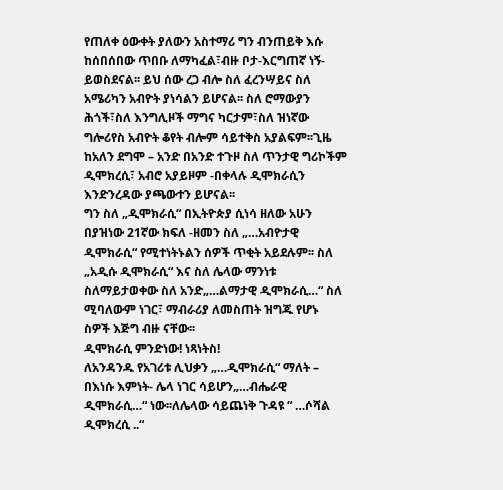የጠለቀ ዕውቀት ያለውን አስተማሪ ግን ብንጠይቅ እሱ ከሰበሰበው ጥበቡ ለማካፈል፣ብዙ ቦታ-እርግጠኛ ነኝ- ይወስደናል፡፡ ይህ ሰው ረጋ ብሎ ስለ ፈረንሣይና ስለ አሜሪካን አብዮት ያነሳልን ይሆናል፡፡ ስለ ሮማውያን ሕጎች፣ስለ እንግሊዞች ማግና ካርታም፣ስለ ዝነኛው ግሎሪየስ አብዮት ቆየት ብሎም ሳይተቅስ አያልፍም፡፡ጊዜ ከአለን ደግሞ – አንድ በአንድ ተጉዞ ስለ ጥንታዊ ግሪኮችም ዲሞክረሲ፣ አብሮ አያይዞም -በቀላሉ ዲሞክራሲን እንድንረዳው ያጫውተን ይሆናል፡፡
ግን ስለ „ዲሞክራሲ“ በኢትዮጵያ ሲነሳ ዘለው አሁን በያዝነው 21ኛው ክፍለ -ዘመን ስለ „…አብዮታዊ ዲሞክራሲ“ የሚተነትኑልን ሰዎች ጥቂት አይደሉም፡፡ ስለ „አዲሱ ዲሞክራሲ“ እና ስለ ሌላው ማንነቱ ስለማይታወቀው ስለ አንድ„…ልማታዊ ዲሞክራሲ…“ ስለ ሚባለውም ነገር፣ ማብራሪያ ለመስጠት ዝግጁ የሆኑ ስዎች እጅግ ብዙ ናቸው፡፡
ዲሞክራሲ ምንድነው! ነጻነትስ!
ለአንዳንዱ የአገሪቱ ሊህቃን „…ዲሞክራሲ“ ማለት – በእነሱ እምነት- ሌላ ነገር ሳይሆን„…ብሔራዊ ዲሞክራሲ…“ ነው፡፡ለሌላው ሳይጨነቅ ጉዳዩ “ …ሶሻል ዲሞክረሲ ..“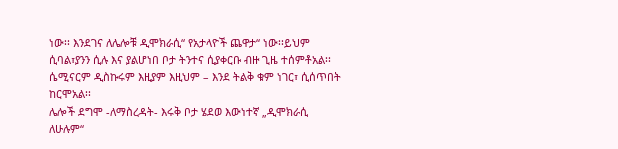ነው፡፡ እንደገና ለሌሎቹ ዲሞክራሲ“ የአታላዮች ጨዋታ“ ነው፡፡ይህም ሲባል፣ያንን ሲሉ እና ያልሆነበ ቦታ ትንተና ሲያቀርቡ ብዙ ጊዜ ተሰምቶአል፡፡ ሴሚናርም ዲስኩሩም እዚያም እዚህም – እንደ ትልቅ ቁም ነገር፣ ሲሰጥበት ከርሞአል፡፡
ሌሎች ደግሞ -ለማስረዳት- እሩቅ ቦታ ሄደወ እውነተኛ „ዲሞክራሲ ለሁሉም“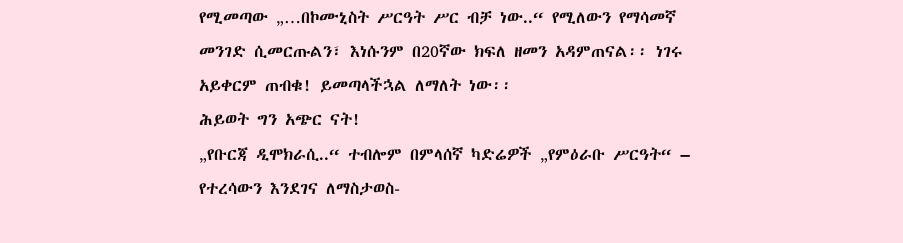የሚመጣው „…በኮሙኒስት ሥርዓት ሥር ብቻ ነው..“ የሚለውን የማሳመኛ መንገድ ሲመርጡልን፣ እነሱንም በ20ኛው ክፍለ ዘመን አዳምጠናል፡፡ ነገሩ አይቀርም ጠብቁ! ይመጣላችኋል ለማለት ነው፡፡
ሕይወት ግን አጭር ናት!
„የቡርጃ ዲሞክራሲ..“ ተብሎም በምላሰኛ ካድሬዎች „የምዕራቡ ሥርዓት“ – የተረሳውን እንደገና ለማስታወስ-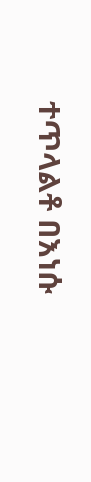ተጥላልቶ በእነሱ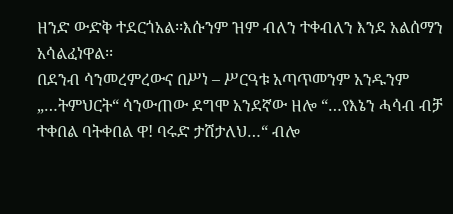ዘንድ ውድቅ ተደርጎአል፡፡እሱንም ዝም ብለን ተቀብለን እንደ አልሰማን አሳልፈነዋል፡፡
በደንብ ሳንመረምረውና በሥነ – ሥርዓቱ አጣጥመንም አንዱንም „…ትምህርት“ ሳንውጠው ደግሞ አንደኛው ዘሎ “…የእኔን ሓሳብ ብቻ ተቀበል ባትቀበል ዋ! ባሩድ ታሸታለህ…“ ብሎ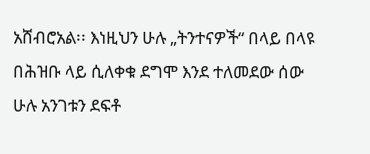አሸብሮአል፡፡ እነዚህን ሁሉ „ትንተናዎች“ በላይ በላዩ በሕዝቡ ላይ ሲለቀቁ ደግሞ እንደ ተለመደው ሰው ሁሉ አንገቱን ደፍቶ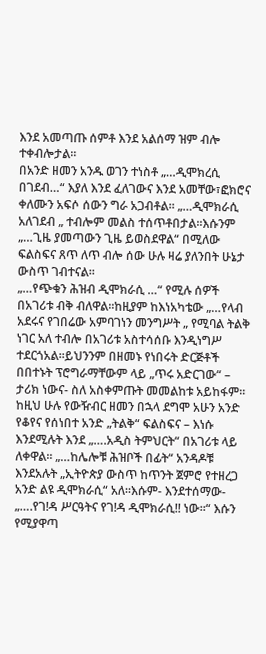እንደ አመጣጡ ሰምቶ እንደ አልሰማ ዝም ብሎ ተቀብሎታል፡፡
በአንድ ዘመን አንዱ ወገን ተነስቶ „…ዲሞክረሲ በገደብ…“ እያለ እንደ ፈለገውና እንደ አመቸው፣ፎክሮና ቀለሙን አፍሶ ሰውን ግራ አጋብቶል፡፡ „…ዲሞክራሲ አለገደብ „ ተብሎም መልስ ተሰጥቶበታል፡፡እሱንም „…ጊዜ ያመጣውን ጊዜ ይወስደዋል“ በሚለው ፍልስፍና ጸጥ ለጥ ብሎ ሰው ሁሉ ዛሬ ያለንበት ሁኔታ ውስጥ ገብተናል፡፡
„…የጭቁን ሕዝብ ዲሞክራሲ …“ የሚሉ ሰዎች በአገሪቱ ብቅ ብለዋል፡፡ከዚያም ከእነአካቴው „…የላብ አደሩና የገበሬው አምባገነን መንግሥት „ የሚባል ትልቅ ነገር አለ ተብሎ በአገሪቱ አስተሳሰቡ እንዲነግሥ ተደርጎአል፡፡ይህንንም በዘመኑ የነበሩት ድርጅቶች በበተኑት ፕሮግራማቸውም ላይ „ጥሩ አድርገው“ – ታሪክ ነውና- ስለ አስቀምጡት መመልከቱ አይከፋም፡፡
ከዚህ ሁሉ የውዥብር ዘመን በኋላ ደግሞ አሁን አንድ የቆየና የሰነበተ አንድ „ትልቅ“ ፍልስፍና – እነሱ እንደሚሉት እንደ „….አዲስ ትምህርት“ በአገሪቱ ላይ ለቀዋል፡፡ „…ከሌሎቹ ሕዝቦች በፊት“ አንዳዶቹ እንደአሉት „ኢትዮጵያ ውስጥ ከጥንት ጀምሮ የተዘረጋ አንድ ልዩ ዲሞክራሲ“ አለ፡፡እሱም- እንደተሰማው- „….የገ!ዳ ሥርዓትና የገ!ዳ ዲሞክራሲ!! ነው፡፡“ እሱን የሚያዋጣ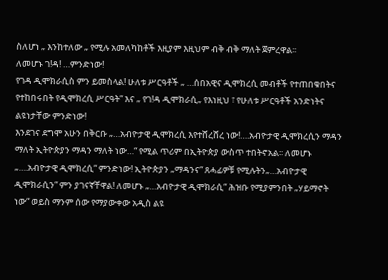ስለሆነ „ እንከተለው „ የሚሉ አመለካከቶች እዚያም እዚህም ብቅ ብቅ ማለት ጀምረዋል፡፡
ለመሆኑ ገ!ዳ! …ምንድነው!
የገዳ ዲሞክራሲስ ምን ይመስላል! ሁለቱ ሥርዓቶች „ …ሰበአዊና ዲሞክረሲ መብቶች የተጠበቁበትና የተከበሩበት የዲሞክረሲ ሥርዓት“ እና „ የገ!ዳ ዲሞክራሲ„ የእነዚህ ፣ የሁለቱ ሥርዓቶች አንድነትና ልዩነታቸው ምንድነው!
እንደገና ደግሞ አሁን በቅርቡ „…አብዮታዊ ዲሞክረሲ እየተሸረሸረ ነው!….አብዮታዊ ዲሞክረሲን ማዳን ማለት ኢትዮጵያን ማዳን ማለት ነው…“ የሚል ጥሪም በኢትዮጵያ ውስጥ ተበትኖአል፡፡ ለመሆኑ „….አብዮታዊ ዲሞክረሲ“ ምንድነው! ኢትዮጵያን „ማዳንና“ ጸሓፊዎቹ የሚሉትን„…አብዮታዊ ዲሞክራሲን“ ምን ያገናኛቸዋል! ለመሆኑ „…አብዮታዊ ዲሞክራሲ“ ሕዝቡ የሚያምንበት „ሃይማኖት ነው“ ወይስ ማንም ሰው የማያውቀው አዲስ ልዩ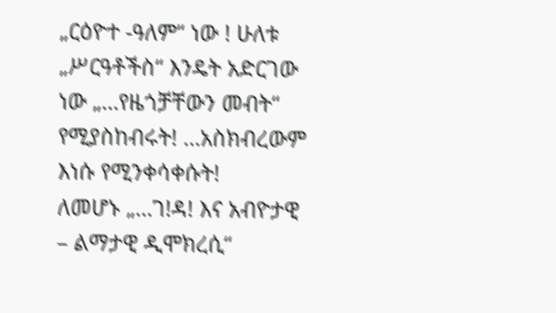„ርዕዮተ -ዓለም“ ነው ! ሁለቱ „ሥርዓቶችስ“ እንዴት አድርገው ነው „…የዜጎቻቸውን መብት“ የሚያስከብሩት! …አስክብረውም እነሱ የሚንቀሳቀሱት!
ለመሆኑ „…ገ!ዳ! እና አብዮታዊ – ልማታዊ ዲሞክረሲ“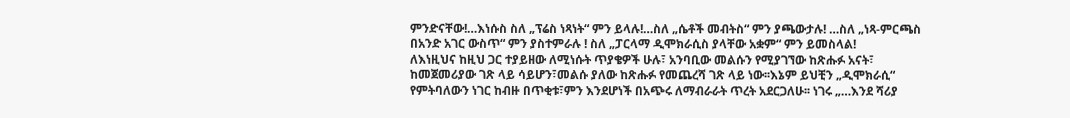ምንድናቸው!…እነሱስ ስለ „ፕሬስ ነጻነት“ ምን ይላሉ!…ስለ „ሴቶች መብትስ“ ምን ያጫውታሉ! …ስለ „ነጻ-ምርጫስ በአንድ አገር ውስጥ“ ምን ያስተምራሉ ! ስለ „ፓርላማ ዲሞክራሲስ ያላቸው አቋም“ ምን ይመስላል!
ለእነዚህና ከዚህ ጋር ተያይዘው ለሚነሱት ጥያቄዎች ሁሉ፣ አንባቢው መልሱን የሚያገኘው ከጽሑፉ አናት፣ ከመጀመሪያው ገጽ ላይ ሳይሆን፣መልሱ ያለው ከጽሑፉ የመጨረሻ ገጽ ላይ ነው፡፡እኔም ይህቺን „ዲሞክራሲ“ የምትባለውን ነገር ከብዙ በጥቂቱ፣ምን እንደሆነች በአጭሩ ለማብራራት ጥረት አደርጋለሁ፡፡ ነገሩ „…እንደ ሻሪያ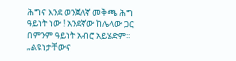ሕግና እንደ ወንጀለኛ መቅጫ ሕግ ዓይነት ነው ! አንደኛው ከሌላው ጋር በምንም ዓይነት አብሮ አይሄድም፡፡
„ልዩነታቸውና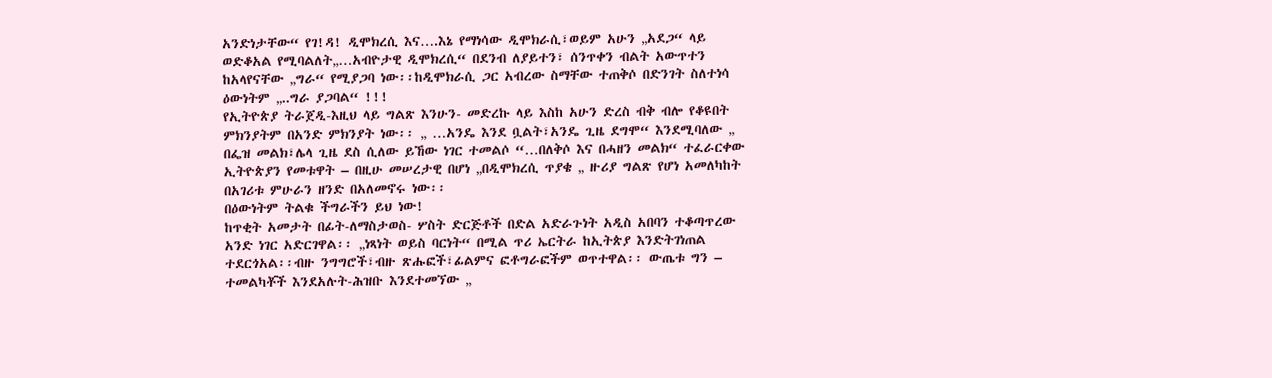አንድነታቸው“ የገ!ዳ! ዲሞክረሲ እና….እኔ የማነሳው ዲሞክራሲ፣ወይም አሁን „አደጋ“ ላይ ወድቆአል የሚባልለት„…አብዮታዊ ዲሞክረሲ“ በደንብ ለያይተን፣ ሰንጥቀን ብልት አውጥተን ከአላየናቸው „ግራ“ የሚያጋባ ነው፡፡ከዲሞክራሲ ጋር አብረው ስማቸው ተጠቅሶ በድንገት ስለተነሳ ዕውነትም „..ግራ ያጋባል“ !!!
የኢትዮጵያ ትራጀዲ-እዚህ ላይ ግልጽ እንሁን- መድረኩ ላይ እስከ አሁን ድረስ ብቅ ብሎ የቆዩበት ምክንያትም በአንድ ምክንያት ነው፡፡ „ …አንዴ እንደ ቧልት፣አንዴ ጊዜ ደግሞ“ እንደሚባለው „ በፌዝ መልክ፣ሌላ ጊዜ ደስ ሲለው ይኸው ነገር ተመልሶ “…በለቅሶ እና በሓዘን መልክ“ ተፈራርቀው ኢትዮጵያን የመቱዋት – በዚሁ መሠረታዊ በሆነ „በዲሞክረሲ ጥያቄ „ ዙሪያ ግልጽ የሆነ አመለካከት በአገሪቱ ምሁራን ዘንድ በአለመኖሩ ነው፡፡
በዕውነትም ትልቁ ችግራችን ይህ ነው!
ከጥቂት አመታት በፊት-ለማስታወስ- ሦስት ድርጅቶች በድል አድራጉነት አዲስ አበባን ተቆጣጥረው አንድ ነገር አድርገዋል፡፡ „ነጻነት ወይስ ባርነት“ በሚል ጥሪ ኤርትራ ከኢትጵያ እንድትገነጠል ተደርጎአል፡፡ብዙ ንግግሮች፣ብዙ ጽሑፎች፣ፊልምና ፎቶግራፎችም ወጥተዋል፡፡ ውጤቱ ግን – ተመልካቾች እንደአሉት-ሕዝቡ እንደተመኘው „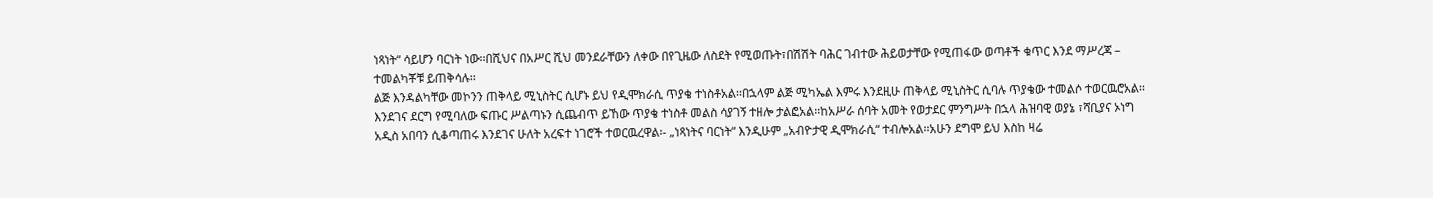ነጻነት“ ሳይሆን ባርነት ነው፡፡በሺህና በአሥር ሺህ መንደራቸውን ለቀው በየጊዜው ለስደት የሚወጡት፣በሽሽት ባሕር ገብተው ሕይወታቸው የሚጠፋው ወጣቶች ቁጥር እንደ ማሥረጃ – ተመልካቾቹ ይጠቅሳሉ፡፡
ልጅ እንዳልካቸው መኮንን ጠቅላይ ሚኒስትር ሲሆኑ ይህ የዲሞክራሲ ጥያቄ ተነስቶአል፡፡በኋላም ልጅ ሚካኤል እምሩ እንደዚሁ ጠቅላይ ሚኒስትር ሲባሉ ጥያቄው ተመልሶ ተወርዉሮአል፡፡እንደገና ደርግ የሚባለው ፍጡር ሥልጣኑን ሲጨብጥ ይኸው ጥያቄ ተነስቶ መልስ ሳያገኝ ተዘሎ ታልፎአል፡፡ከአሥራ ሰባት አመት የወታደር ምንግሥት በኋላ ሕዝባዊ ወያኔ ፣ሻቢያና ኦነግ አዲስ አበባን ሲቆጣጠሩ እንደገና ሁለት አረፍተ ነገሮች ተወርዉረዋል፡- „ነጻነትና ባርነት“ እንዲሁም „አብዮታዊ ዲሞክራሲ“ ተብሎአል፡፡አሁን ደግሞ ይህ እስከ ዛሬ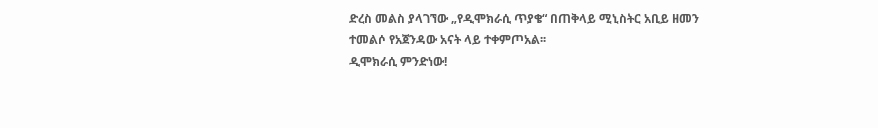ድረስ መልስ ያላገኘው „የዲሞክራሲ ጥያቄ“ በጠቅላይ ሚኒስትር አቢይ ዘመን ተመልሶ የአጀንዳው አናት ላይ ተቀምጦአል፡፡
ዲሞክራሲ ምንድነው!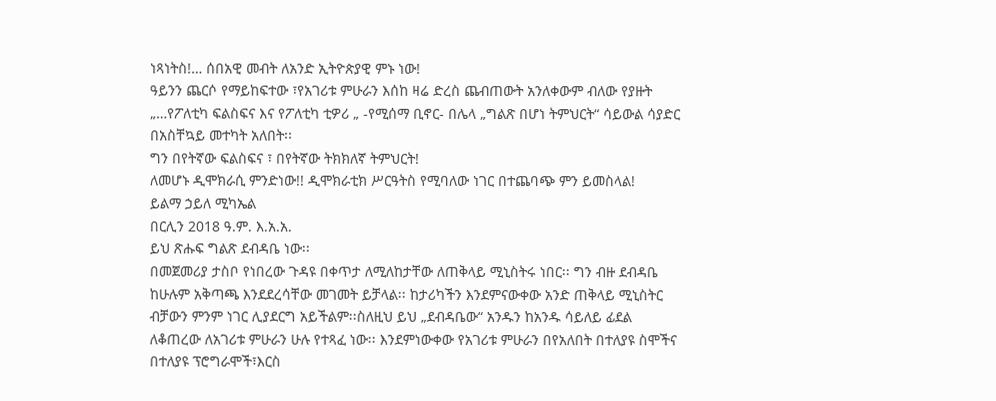ነጻነትስ!… ሰበአዊ መብት ለአንድ ኢትዮጵያዊ ምኑ ነው!
ዓይንን ጨርሶ የማይከፍተው ፣የአገሪቱ ምሁራን እሰከ ዛሬ ድረስ ጨብጠውት አንለቀውም ብለው የያዙት „…የፖለቲካ ፍልስፍና እና የፖለቲካ ቲዎሪ „ -የሚሰማ ቢኖር- በሌላ „ግልጽ በሆነ ትምህርት“ ሳይውል ሳያድር በአስቸኳይ መተካት አለበት፡፡
ግን በየትኛው ፍልስፍና ፣ በየትኛው ትክክለኛ ትምህርት!
ለመሆኑ ዲሞክራሲ ምንድነው!! ዲሞክራቲክ ሥርዓትስ የሚባለው ነገር በተጨባጭ ምን ይመስላል!
ይልማ ኃይለ ሚካኤል
በርሊን 2018 ዓ.ም. እ.አ.አ.
ይህ ጽሑፍ ግልጽ ደብዳቤ ነው፡፡
በመጀመሪያ ታስቦ የነበረው ጉዳዩ በቀጥታ ለሚለከታቸው ለጠቅላይ ሚኒስትሩ ነበር፡፡ ግን ብዙ ደብዳቤ ከሁሉም አቅጣጫ እንደደረሳቸው መገመት ይቻላል፡፡ ከታሪካችን እንደምናውቀው አንድ ጠቅላይ ሚኒስትር ብቻውን ምንም ነገር ሊያደርግ አይችልም፡፡ስለዚህ ይህ „ደብዳቤው“ አንዱን ከአንዱ ሳይለይ ፊደል ለቆጠረው ለአገሪቱ ምሁራን ሁሉ የተጻፈ ነው፡፡ እንደምነውቀው የአገሪቱ ምሁራን በየአለበት በተለያዩ ስሞችና በተለያዩ ፕሮግራሞች፣እርስ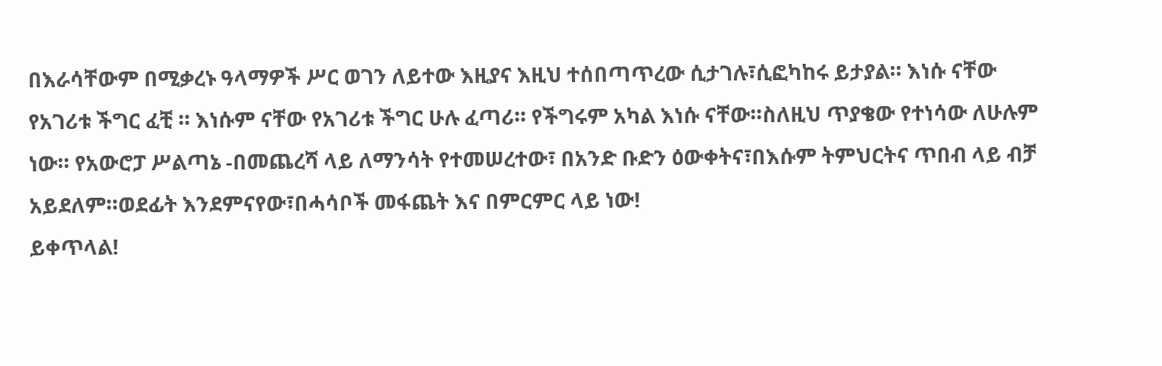በእራሳቸውም በሚቃረኑ ዓላማዎች ሥር ወገን ለይተው እዚያና እዚህ ተሰበጣጥረው ሲታገሉ፣ሲፎካከሩ ይታያል፡፡ እነሱ ናቸው የአገሪቱ ችግር ፈቺ ፡፡ እነሱም ናቸው የአገሪቱ ችግር ሁሉ ፈጣሪ፡፡ የችግሩም አካል እነሱ ናቸው፡፡ስለዚህ ጥያቄው የተነሳው ለሁሉም ነው፡፡ የአውሮፓ ሥልጣኔ -በመጨረሻ ላይ ለማንሳት የተመሠረተው፣ በአንድ ቡድን ዕውቀትና፣በእሱም ትምህርትና ጥበብ ላይ ብቻ አይደለም፡፡ወደፊት እንደምናየው፣በሓሳቦች መፋጨት እና በምርምር ላይ ነው!
ይቀጥላል!